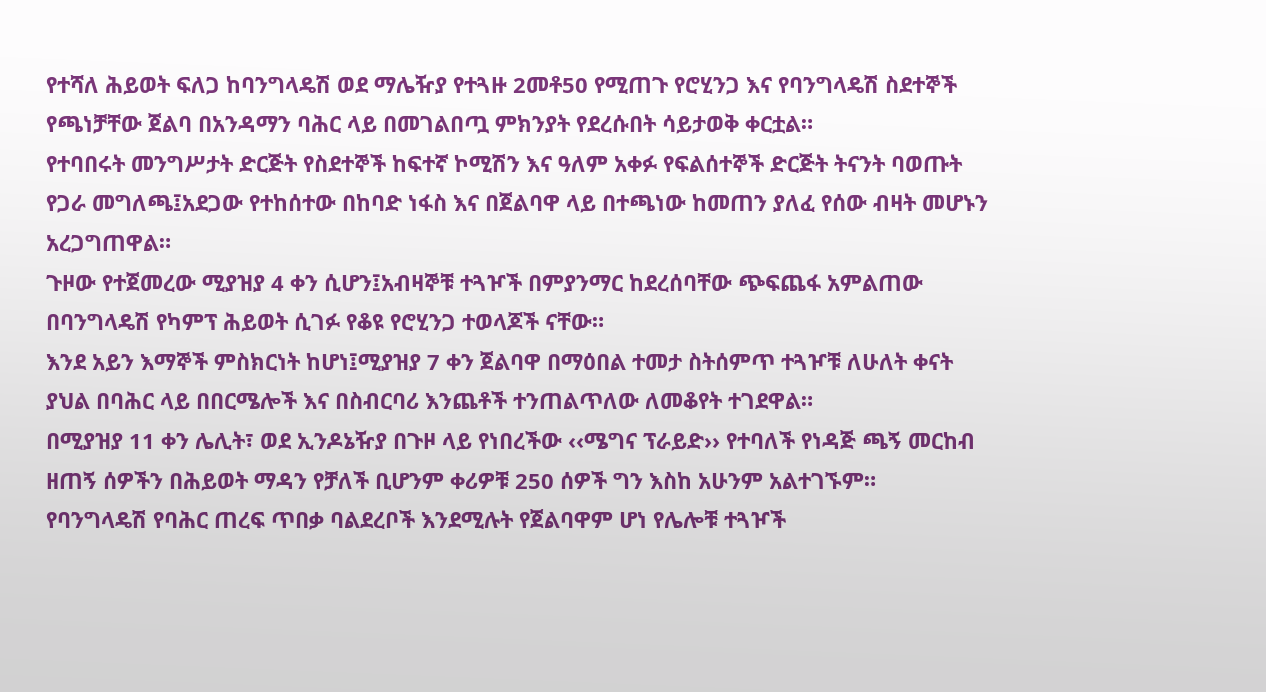የተሻለ ሕይወት ፍለጋ ከባንግላዴሽ ወደ ማሌዥያ የተጓዙ 2መቶ50 የሚጠጉ የሮሂንጋ እና የባንግላዴሽ ስደተኞች የጫነቻቸው ጀልባ በአንዳማን ባሕር ላይ በመገልበጧ ምክንያት የደረሱበት ሳይታወቅ ቀርቷል።
የተባበሩት መንግሥታት ድርጅት የስደተኞች ከፍተኛ ኮሚሽን እና ዓለም አቀፉ የፍልሰተኞች ድርጅት ትናንት ባወጡት የጋራ መግለጫ፤አደጋው የተከሰተው በከባድ ነፋስ እና በጀልባዋ ላይ በተጫነው ከመጠን ያለፈ የሰው ብዛት መሆኑን አረጋግጠዋል።
ጉዞው የተጀመረው ሚያዝያ 4 ቀን ሲሆን፤አብዛኞቹ ተጓዦች በምያንማር ከደረሰባቸው ጭፍጨፋ አምልጠው በባንግላዴሽ የካምፕ ሕይወት ሲገፉ የቆዩ የሮሂንጋ ተወላጆች ናቸው።
እንደ አይን እማኞች ምስክርነት ከሆነ፤ሚያዝያ 7 ቀን ጀልባዋ በማዕበል ተመታ ስትሰምጥ ተጓዦቹ ለሁለት ቀናት ያህል በባሕር ላይ በበርሜሎች እና በስብርባሪ እንጨቶች ተንጠልጥለው ለመቆየት ተገደዋል።
በሚያዝያ 11 ቀን ሌሊት፣ ወደ ኢንዶኔዥያ በጉዞ ላይ የነበረችው ‹‹ሜግና ፕራይድ›› የተባለች የነዳጅ ጫኝ መርከብ ዘጠኝ ሰዎችን በሕይወት ማዳን የቻለች ቢሆንም ቀሪዎቹ 250 ሰዎች ግን እስከ አሁንም አልተገኙም።
የባንግላዴሽ የባሕር ጠረፍ ጥበቃ ባልደረቦች እንደሚሉት የጀልባዋም ሆነ የሌሎቹ ተጓዦች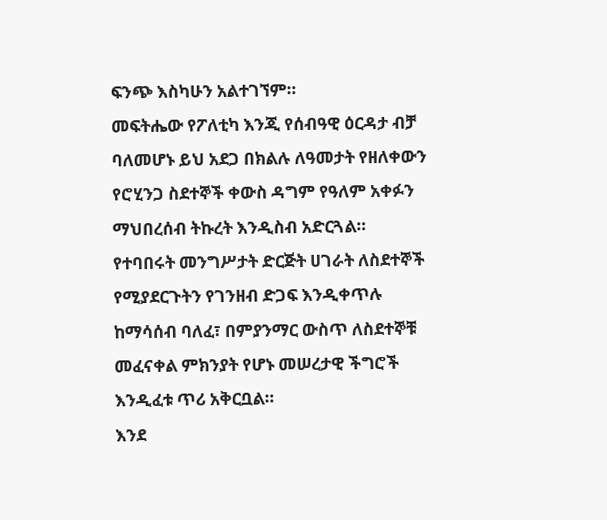ፍንጭ እስካሁን አልተገኘም።
መፍትሔው የፖለቲካ እንጂ የሰብዓዊ ዕርዳታ ብቻ ባለመሆኑ ይህ አደጋ በክልሉ ለዓመታት የዘለቀውን የሮሂንጋ ስደተኞች ቀውስ ዳግም የዓለም አቀፉን ማህበረሰብ ትኩረት እንዲስብ አድርጓል።
የተባበሩት መንግሥታት ድርጅት ሀገራት ለስደተኞች የሚያደርጉትን የገንዘብ ድጋፍ እንዲቀጥሉ ከማሳሰብ ባለፈ፣ በምያንማር ውስጥ ለስደተኞቹ መፈናቀል ምክንያት የሆኑ መሠረታዊ ችግሮች እንዲፈቱ ጥሪ አቅርቧል።
እንደ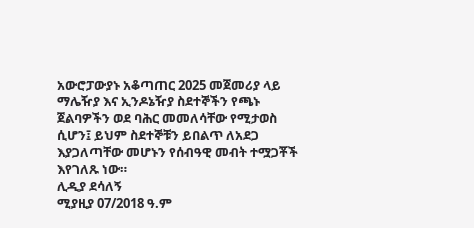አውሮፓውያኑ አቆጣጠር 2025 መጀመሪያ ላይ ማሌዥያ እና ኢንዶኔዥያ ስደተኞችን የጫኑ ጀልባዎችን ወደ ባሕር መመለሳቸው የሚታወስ ሲሆን፤ ይህም ስደተኞቹን ይበልጥ ለአደጋ እያጋለጣቸው መሆኑን የሰብዓዊ መብት ተሟጋቾች እየገለጹ ነው።
ሊዲያ ደሳለኝ
ሚያዚያ 07/2018 ዓ.ም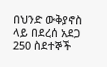በህንድ ውቅያኖስ ላይ በደረሰ አደጋ 250 ስደተኞች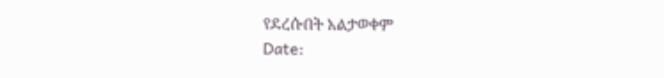የደረሱበት አልታወቀም
Date: